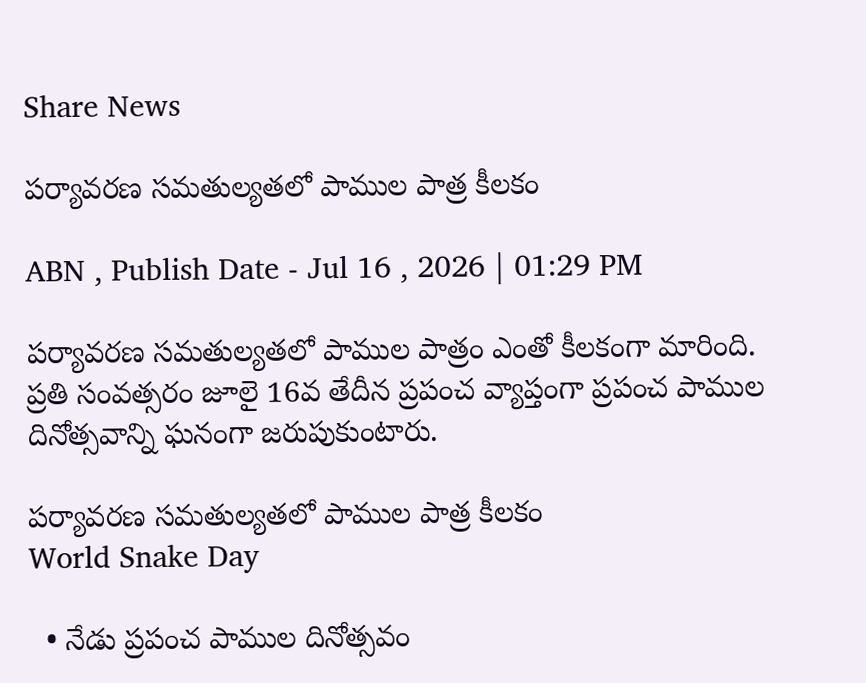Share News

పర్యావరణ సమతుల్యతలో పాముల పాత్ర కీలకం

ABN , Publish Date - Jul 16 , 2026 | 01:29 PM

పర్యావరణ సమతుల్యతలో పాముల పాత్రం ఎంతో కీలకంగా మారింది. ప్రతి సంవత్సరం జూలై 16వ తేదీన ప్రపంచ వ్యాప్తంగా ప్రపంచ పాముల దినోత్సవాన్ని ఘనంగా జరుపుకుంటారు.

పర్యావరణ సమతుల్యతలో పాముల పాత్ర కీలకం
World Snake Day

  • నేడు ప్రపంచ పాముల దినోత్సవం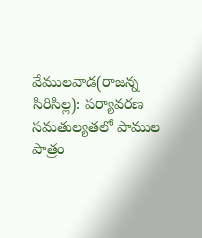వేములవాడ(రాజన్న సిరిసిల్ల): పర్యావరణ సమతుల్యతలో పాముల పాత్రం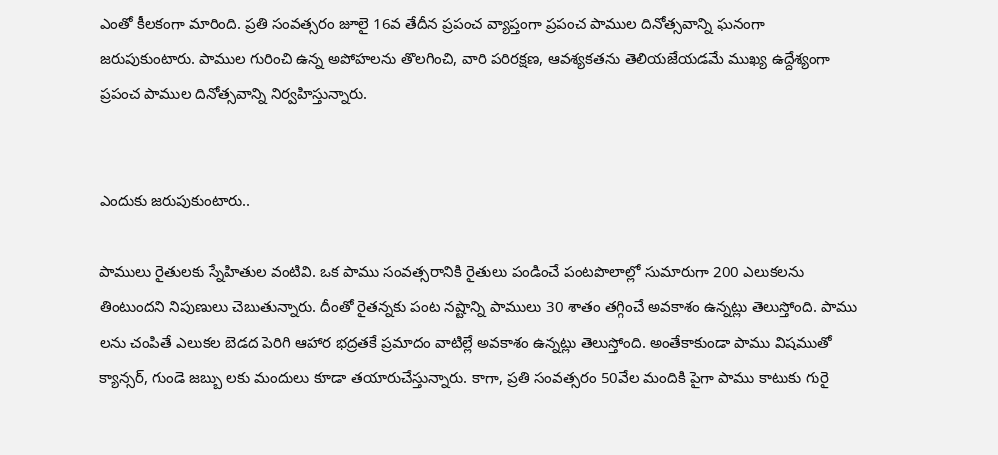ఎంతో కీలకంగా మారింది. ప్రతి సంవత్సరం జూలై 16వ తేదీన ప్రపంచ వ్యాప్తంగా ప్రపంచ పాముల దినోత్సవాన్ని ఘనంగా జరుపుకుంటారు. పాముల గురించి ఉన్న అపోహలను తొలగించి, వారి పరిరక్షణ, ఆవశ్యకతను తెలియజేయడమే ముఖ్య ఉద్దేశ్యంగా ప్రపంచ పాముల దినోత్సవాన్ని నిర్వహిస్తున్నారు.


ఎందుకు జరుపుకుంటారు..

పాములు రైతులకు స్నేహితుల వంటివి. ఒక పాము సంవత్సరానికి రైతులు పండించే పంటపొలాల్లో సుమారుగా 200 ఎలుకలను తింటుందని నిపుణులు చెబుతున్నారు. దీంతో రైతన్నకు పంట నష్టాన్ని పాములు 30 శాతం తగ్గించే అవకాశం ఉన్నట్లు తెలుస్తోంది. పాము లను చంపితే ఎలుకల బెడద పెరిగి ఆహార భద్రతకే ప్రమాదం వాటిల్లే అవకాశం ఉన్నట్లు తెలుస్తోంది. అంతేకాకుండా పాము విషముతో క్యాన్సర్‌, గుండె జబ్బు లకు మందులు కూడా తయారుచేస్తున్నారు. కాగా, ప్రతి సంవత్సరం 50వేల మందికి పైగా పాము కాటుకు గురై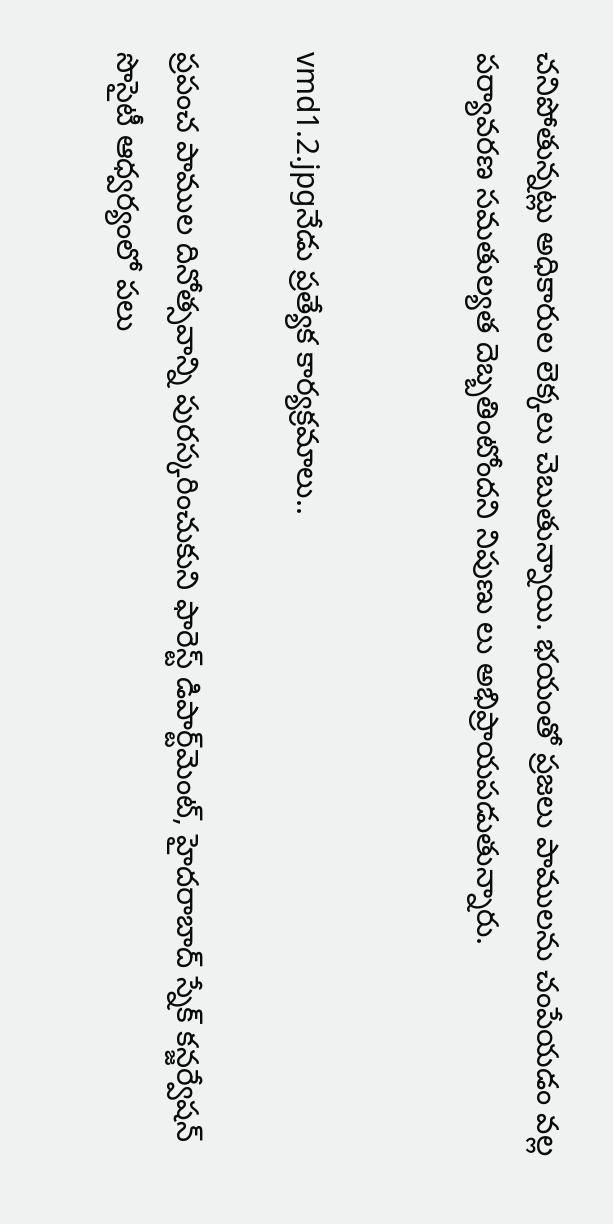చనిపోతున్నట్లు అధికారుల లెక్కలు చెబుతున్నాయి. భయంతో ప్రజలు పాములను చంపేయడం వల్ల పర్యావరణ సమతుల్యత దెబ్బతింటోందని నిపుణు లు అభిప్రాయపడుతున్నారు.


vmd1.2.jpgనేడు ప్రత్యేక కార్యక్రమాలు..

ప్రపంచ పాముల దినోత్సవాన్ని పురస్కరించుకుని ఫారెస్ట్‌ డిపార్ట్‌మెంట్‌, హైదరాబాద్‌ స్నేక్‌ కన్జర్వేషన్‌ సొసైటీ ఆధ్వర్యంలో పలు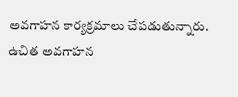అవగాహన కార్యక్రమాలు చేపడుతున్నారు. ఉచిత అవగాహన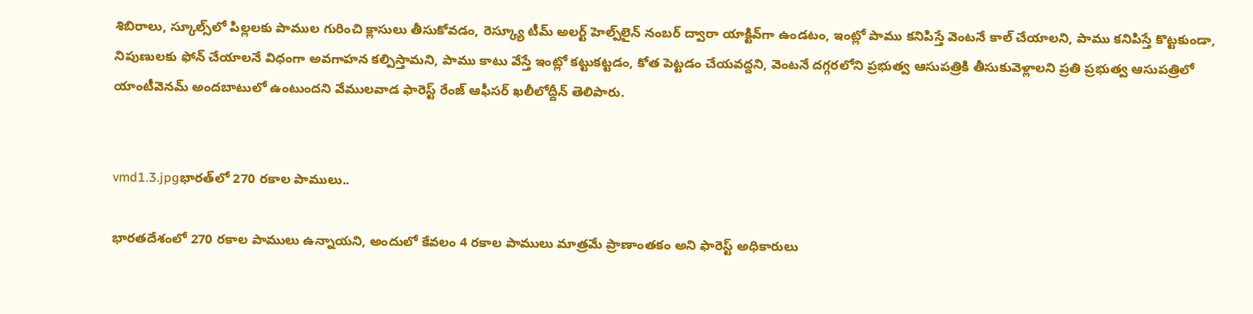శిబిరాలు, స్కూల్స్‌లో పిల్లలకు పాముల గురించి క్లాసులు తీసుకోవడం, రెస్క్యూ టీమ్‌ అలర్ట్‌ హెల్ప్‌లైన్‌ నంబర్‌ ద్వారా యాక్టివ్‌గా ఉండటం, ఇంట్లో పాము కనిపిస్తే వెంటనే కాల్‌ చేయాలని, పాము కనిపిస్తే కొట్టకుండా, నిపుణులకు ఫోన్‌ చేయాలనే విధంగా అవగాహన కల్పిస్తామని, పాము కాటు వేస్తే ఇంట్లో కట్టుకట్టడం, కోత పెట్టడం చేయవద్దని, వెంటనే దగ్గరలోని ప్రభుత్వ ఆసుపత్రికి తీసుకువెళ్లాలని ప్రతి ప్రభుత్వ ఆసుపత్రిలో యాంటీవెనమ్‌ అందబాటులో ఉంటుందని వేములవాడ ఫారెస్ట్‌ రేంజ్‌ ఆఫీసర్‌ ఖలీలోద్దీన్‌ తెలిపారు.


vmd1.3.jpgభారత్‌లో 270 రకాల పాములు..

భారతదేశంలో 270 రకాల పాములు ఉన్నాయని, అందులో కేవలం 4 రకాల పాములు మాత్రమే ప్రాణాంతకం అని ఫారెస్ట్‌ అధికారులు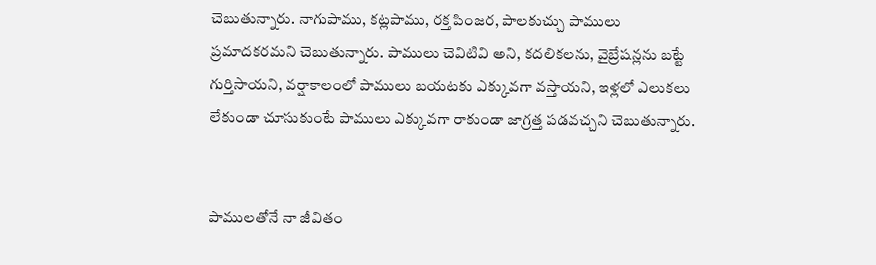చెబుతున్నారు. నాగుపాము, కట్లపాము, రక్త పింజర, పాలకుచ్చు పాములు ప్రమాదకరమని చెబుతున్నారు. పాములు చెవిటివి అని, కదలికలను, వైబ్రేషన్లను బట్టే గుర్తిసాయని, వర్షాకాలంలో పాములు బయటకు ఎక్కువగా వస్తాయని, ఇళ్లలో ఎలుకలు లేకుండా చూసుకుంటే పాములు ఎక్కువగా రాకుండా జాగ్రత్త పడవచ్చని చెబుతున్నారు.


పాములతోనే నా జీవితం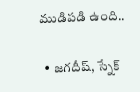ముడిపడి ఉంది..

  • జగదీష్‌, స్నేక్‌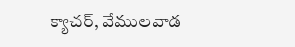క్యాచర్‌, వేములవాడ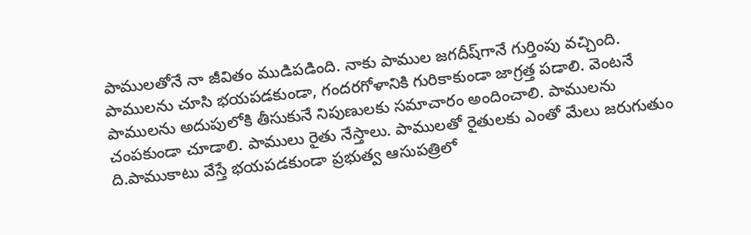పాములతోనే నా జీవితం ముడిపడింది. నాకు పాముల జగదీష్‌గానే గుర్తింపు వచ్చింది. పాములను చూసి భయపడకుండా, గందరగోళానికి గురికాకుండా జాగ్రత్త పడాలి. వెంటనే పాములను అదుపులోకి తీసుకునే నిపుణులకు సమాచారం అందించాలి. పాములను చంపకుండా చూడాలి. పాములు రైతు నేస్తాలు. పాములతో రైతులకు ఎంతో మేలు జరుగుతుం ది.పాముకాటు వేస్తే భయపడకుండా ప్రభుత్వ ఆసుపత్రిలో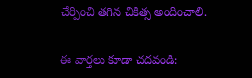చేర్పించి తగిన చికిత్స అందించాలి.


ఈ వార్తలు కూడా చదవండి: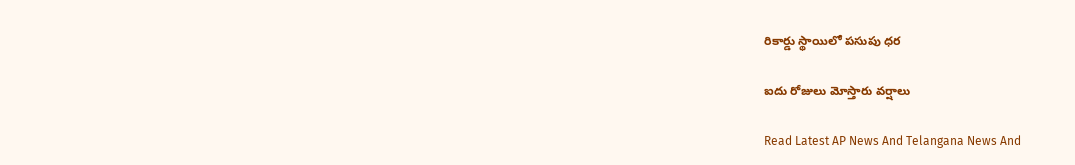రికార్డు స్థాయిలో పసుపు ధర

ఐదు రోజులు మోస్తారు వర్షాలు

Read Latest AP News And Telangana News And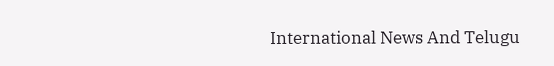International News And Telugu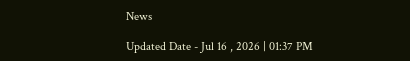News

Updated Date - Jul 16 , 2026 | 01:37 PM